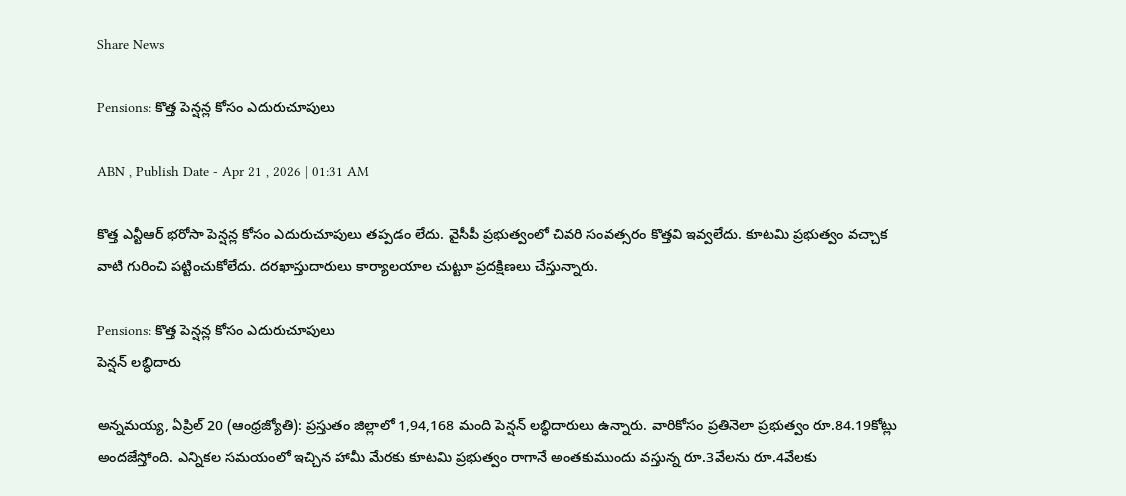Share News

Pensions: కొత్త పెన్షన్ల కోసం ఎదురుచూపులు

ABN , Publish Date - Apr 21 , 2026 | 01:31 AM

కొత్త ఎన్టీఆర్‌ భరోసా పెన్షన్ల కోసం ఎదురుచూపులు తప్పడం లేదు. వైసీపీ ప్రభుత్వంలో చివరి సంవత్సరం కొత్తవి ఇవ్వలేదు. కూటమి ప్రభుత్వం వచ్చాక వాటి గురించి పట్టించుకోలేదు. దరఖాస్తుదారులు కార్యాలయాల చుట్టూ ప్రదక్షిణలు చేస్తున్నారు.

Pensions: కొత్త పెన్షన్ల కోసం ఎదురుచూపులు
పెన్షన్‌ లబ్ధిదారు

అన్నమయ్య, ఏప్రిల్‌ 20 (ఆంధ్రజ్యోతి): ప్రస్తుతం జిల్లాలో 1,94,168 మంది పెన్షన్‌ లబ్ధిదారులు ఉన్నారు. వారికోసం ప్రతినెలా ప్రభుత్వం రూ.84.19కోట్లు అందజేస్తోంది. ఎన్నికల సమయంలో ఇచ్చిన హామీ మేరకు కూటమి ప్రభుత్వం రాగానే అంతకుముందు వస్తున్న రూ.3వేలను రూ.4వేలకు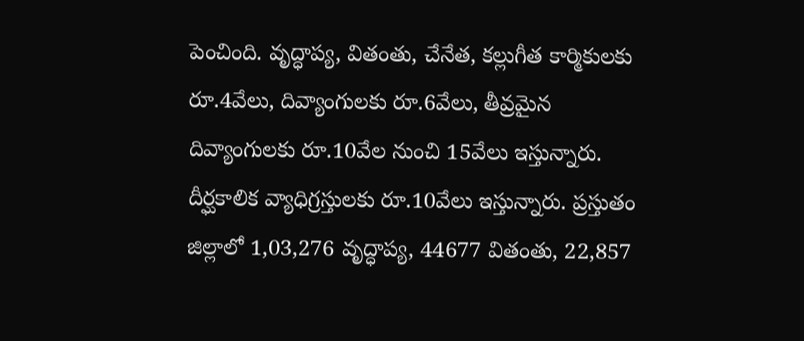పెంచింది. వృద్ధాప్య, వితంతు, చేనేత, కల్లుగీత కార్మికులకు రూ.4వేలు, దివ్యాంగులకు రూ.6వేలు, తీవ్రమైన దివ్యాంగులకు రూ.10వేల నుంచి 15వేలు ఇస్తున్నారు. దీర్ఘకాలిక వ్యాధిగ్రస్తులకు రూ.10వేలు ఇస్తున్నారు. ప్రస్తుతం జిల్లాలో 1,03,276 వృద్ధాప్య, 44677 వితంతు, 22,857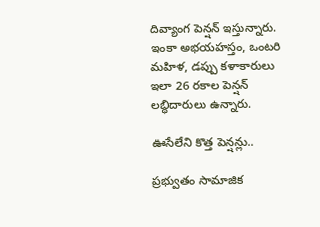దివ్యాంగ పెన్షన్‌ ఇస్తున్నారు. ఇంకా అభయహస్తం, ఒంటరి మహిళ, డప్పు కళాకారులు ఇలా 26 రకాల పెన్షన్‌ లబ్ధిదారులు ఉన్నారు.

ఊసేలేని కొత్త పెన్షన్లు..

ప్రభ్వుతం సామాజిక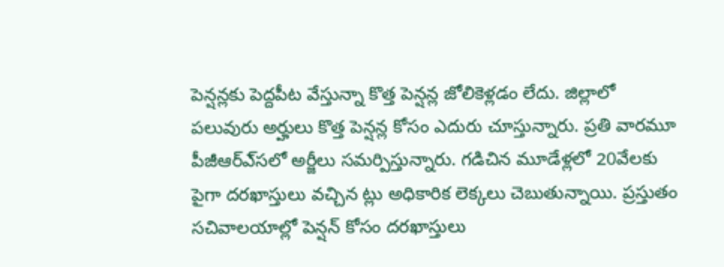పెన్షన్లకు పెద్దపీట వేస్తున్నా కొత్త పెన్షన్ల జోలికెళ్లడం లేదు. జిల్లాలో పలువురు అర్హులు కొత్త పెన్షన్ల కోసం ఎదురు చూస్తున్నారు. ప్రతి వారమూ పీజీఆర్‌ఎ్‌సలో అర్జీలు సమర్పిస్తున్నారు. గడిచిన మూడేళ్లలో 20వేలకు పైగా దరఖాస్తులు వచ్చిన ట్లు అధికారిక లెక్కలు చెబుతున్నాయి. ప్రస్తుతం సచివాలయాల్లో పెన్షన్‌ కోసం దరఖాస్తులు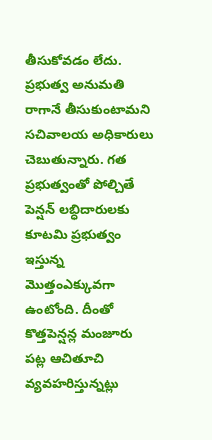తీసుకోవడం లేదు. ప్రభుత్వ అనుమతి రాగానే తీసుకుంటామని సచివాలయ అధికారులు చెబుతున్నారు. గత ప్రభుత్వంతో పోల్చితే పెన్షన్‌ లబ్ధిదారులకు కూటమి ప్రభుత్వం ఇస్తున్న మొత్తంఎక్కువగా ఉంటోంది. దీంతో కొత్తపెన్షన్ల మంజూరు పట్ల ఆచితూచి వ్యవహరిస్తున్నట్లు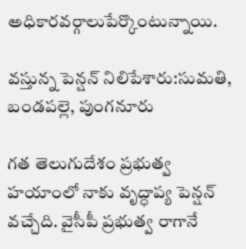అధికారవర్గాలుపేర్కొంటున్నాయి.

వస్తున్న పెన్షన్‌ నిలిపేశారు:సుమతి, బండపల్లె, పుంగనూరు

గత తెలుగుదేశం ప్రభుత్వ హయాంలో నాకు వృద్ధాప్య పెన్షన్‌ వచ్చేది. వైసీపీ ప్రభుత్వ రాగానే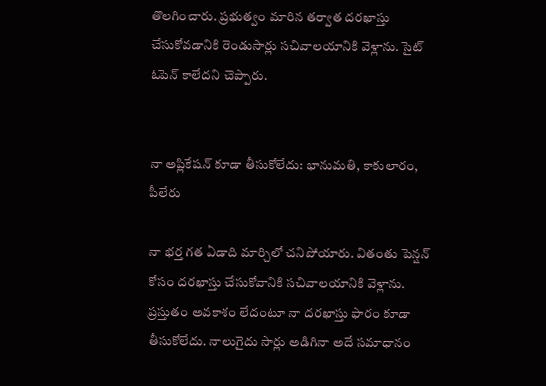తొలగించారు. ప్రభుత్వం మారిన తర్వాత దరఖాస్తు చేసుకోవడానికి రెండుసార్లు సచివాలయానికి వెళ్లాను. సైట్‌ ఓపెన్‌ కాలేదని చెప్పారు.


నా అప్లికేషన్‌ కూడా తీసుకోలేదు: భానుమతి, కాకులారం, పీలేరు

నా భర్త గత ఏడాది మార్చిలో చనిపోయారు. వితంతు పెన్షన్‌ కోసం దరఖాస్తు చేసుకోవానికి సచివాలయానికి వెళ్లాను. ప్రస్తుతం అవకాశం లేదంటూ నా దరఖాస్తు ఫారం కూడా తీసుకోలేదు. నాలుగైదు సార్లు అడిగినా అదే సమాధానం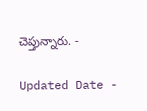చెప్తున్నారు. -

Updated Date -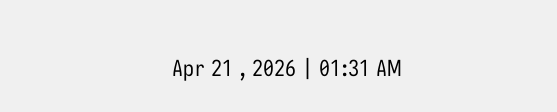Apr 21 , 2026 | 01:31 AM